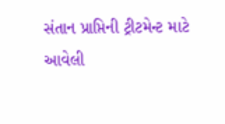સંતાન પ્રાપ્તિની ટ્રીટમેન્ટ માટે આવેલી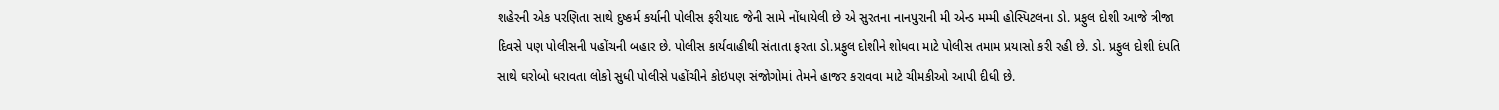શહેરની એક પરણિતા સાથે દુષ્કર્મ કર્યાની પોલીસ ફરીયાદ જેની સામે નોંધાયેલી છે એ સુરતના નાનપુરાની મી એન્ડ મમ્મી હોસ્પિટલના ડો. પ્રફુલ દોશી આજે ત્રીજા દિવસે પણ પોલીસની પહોંચની બહાર છે. પોલીસ કાર્યવાહીથી સંતાતા ફરતા ડો.પ્રફુલ દોશીને શોધવા માટે પોલીસ તમામ પ્રયાસો કરી રહી છે. ડો. પ્રફુલ દોશી દંપતિ સાથે ઘરોબો ધરાવતા લોકો સુધી પોલીસે પહોંચીને કોઇપણ સંજોગોમાં તેમને હાજર કરાવવા માટે ચીમકીઓ આપી દીધી છે.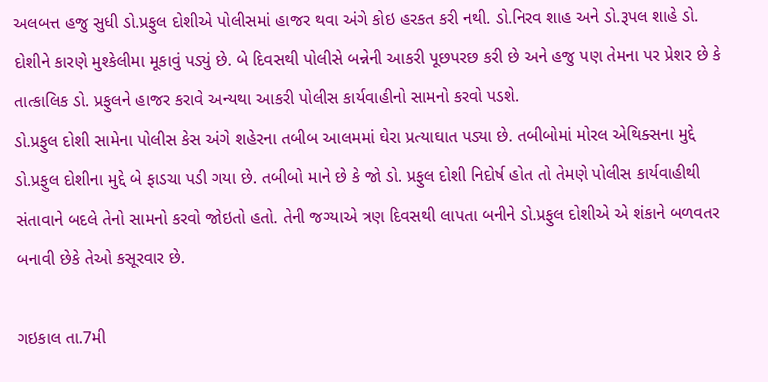અલબત્ત હજુ સુધી ડો.પ્રફુલ દોશીએ પોલીસમાં હાજર થવા અંગે કોઇ હરકત કરી નથી. ડો.નિરવ શાહ અને ડો.રૂપલ શાહે ડો. દોશીને કારણે મુશ્કેલીમા મૂકાવું પડ્યું છે. બે દિવસથી પોલીસે બન્નેની આકરી પૂછપરછ કરી છે અને હજુ પણ તેમના પર પ્રેશર છે કે તાત્કાલિક ડો. પ્રફુલને હાજર કરાવે અન્યથા આકરી પોલીસ કાર્યવાહીનો સામનો કરવો પડશે.
ડો.પ્રફુલ દોશી સામેના પોલીસ કેસ અંગે શહેરના તબીબ આલમમાં ઘેરા પ્રત્યાઘાત પડ્યા છે. તબીબોમાં મોરલ એથિક્સના મુદ્દે ડો.પ્રફુલ દોશીના મુદ્દે બે ફાડચા પડી ગયા છે. તબીબો માને છે કે જો ડો. પ્રફુલ દોશી નિદોર્ષ હોત તો તેમણે પોલીસ કાર્યવાહીથી સંતાવાને બદલે તેનો સામનો કરવો જોઇતો હતો. તેની જગ્યાએ ત્રણ દિવસથી લાપતા બનીને ડો.પ્રફુલ દોશીએ એ શંકાને બળવતર બનાવી છેકે તેઓ કસૂરવાર છે.

ગઇકાલ તા.7મી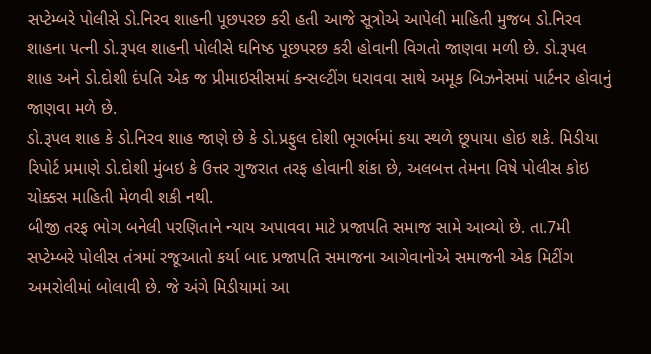સપ્ટેમ્બરે પોલીસે ડો.નિરવ શાહની પૂછપરછ કરી હતી આજે સૂત્રોએ આપેલી માહિતી મુજબ ડો.નિરવ શાહના પત્ની ડો.રૂપલ શાહની પોલીસે ઘનિષ્ઠ પૂછપરછ કરી હોવાની વિગતો જાણવા મળી છે. ડો.રૂપલ શાહ અને ડો.દોશી દંપતિ એક જ પ્રીમાઇસીસમાં કન્સલ્ટીંગ ધરાવવા સાથે અમૂક બિઝનેસમાં પાર્ટનર હોવાનું જાણવા મળે છે.
ડો.રૂપલ શાહ કે ડો.નિરવ શાહ જાણે છે કે ડો.પ્રફુલ દોશી ભૂગર્ભમાં કયા સ્થળે છૂપાયા હોઇ શકે. મિડીયા રિપોર્ટ પ્રમાણે ડો.દોશી મુંબઇ કે ઉત્તર ગુજરાત તરફ હોવાની શંકા છે, અલબત્ત તેમના વિષે પોલીસ કોઇ ચોક્કસ માહિતી મેળવી શકી નથી.
બીજી તરફ ભોગ બનેલી પરણિતાને ન્યાય અપાવવા માટે પ્રજાપતિ સમાજ સામે આવ્યો છે. તા.7મી સપ્ટેમ્બરે પોલીસ તંત્રમાં રજૂઆતો કર્યા બાદ પ્રજાપતિ સમાજના આગેવાનોએ સમાજની એક મિટીંગ અમરોલીમાં બોલાવી છે. જે અંગે મિડીયામાં આ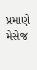પ્રમાણે મેસેજ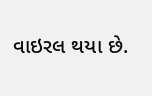વાઇરલ થયા છે.